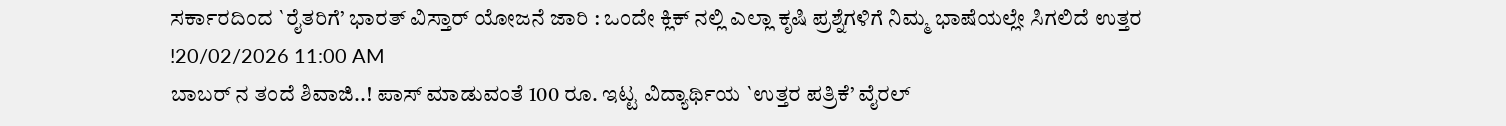ಸರ್ಕಾರದಿಂದ `ರೈತರಿಗೆ’ ಭಾರತ್ ವಿಸ್ತಾರ್ ಯೋಜನೆ ಜಾರಿ : ಒಂದೇ ಕ್ಲಿಕ್ ನಲ್ಲಿ ಎಲ್ಲಾ ಕೃಷಿ ಪ್ರಶ್ನೆಗಳಿಗೆ ನಿಮ್ಮ ಭಾಷೆಯಲ್ಲೇ ಸಿಗಲಿದೆ ಉತ್ತರ !20/02/2026 11:00 AM
ಬಾಬರ್ ನ ತಂದೆ ಶಿವಾಜಿ..! ಪಾಸ್ ಮಾಡುವಂತೆ 100 ರೂ. ಇಟ್ಟ ವಿದ್ಯಾರ್ಥಿಯ `ಉತ್ತರ ಪತ್ರಿಕೆ’ ವೈರಲ್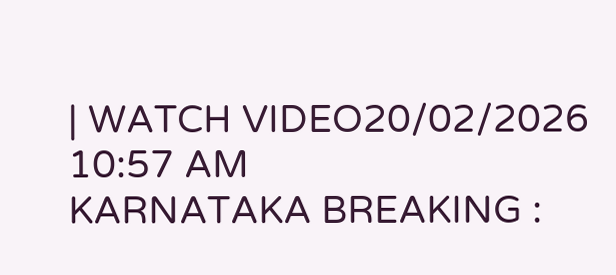| WATCH VIDEO20/02/2026 10:57 AM
KARNATAKA BREAKING :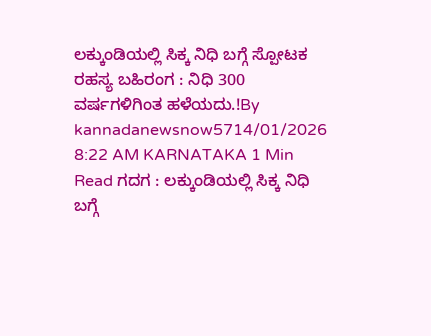ಲಕ್ಕುಂಡಿಯಲ್ಲಿ ಸಿಕ್ಕ ನಿಧಿ ಬಗ್ಗೆ ಸ್ಪೋಟಕ ರಹಸ್ಯ ಬಹಿರಂಗ : ನಿಧಿ 300 ವರ್ಷಗಳಿಗಿಂತ ಹಳೆಯದು.!By kannadanewsnow5714/01/2026 8:22 AM KARNATAKA 1 Min Read ಗದಗ : ಲಕ್ಕುಂಡಿಯಲ್ಲಿ ಸಿಕ್ಕ ನಿಧಿ ಬಗ್ಗೆ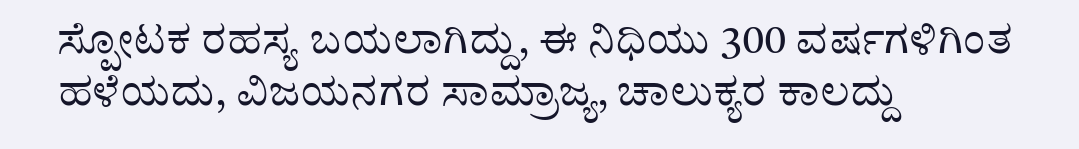ಸ್ಪೋಟಕ ರಹಸ್ಯ ಬಯಲಾಗಿದ್ದು, ಈ ನಿಧಿಯು 300 ವರ್ಷಗಳಿಗಿಂತ ಹಳೆಯದು, ವಿಜಯನಗರ ಸಾಮ್ರಾಜ್ಯ, ಚಾಲುಕ್ಯರ ಕಾಲದ್ದು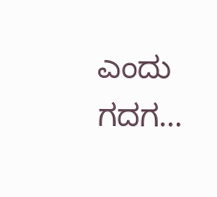ಎಂದು ಗದಗ…